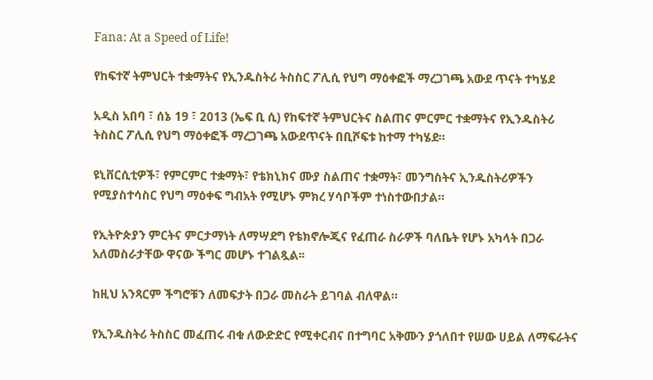Fana: At a Speed of Life!

የከፍተኛ ትምህርት ተቋማትና የኢንዱስትሪ ትስስር ፖሊሲ የህግ ማዕቀፎች ማረጋገጫ አውደ ጥናት ተካሄደ

አዲስ አበባ ፣ ሰኔ 19 ፣ 2013 (ኤፍ ቢ ሲ) የከፍተኛ ትምህርትና ስልጠና ምርምር ተቋማትና የኢንዱስትሪ ትስስር ፖሊሲ የህግ ማዕቀፎች ማረጋገጫ አውደጥናት በቢሾፍቱ ከተማ ተካሄደ።

ዩኒቨርሲቲዎች፣ የምርምር ተቋማት፣ የቴክኒክና ሙያ ስልጠና ተቋማት፣ መንግስትና ኢንዱስትሪዎችን የሚያስተሳስር የህግ ማዕቀፍ ግብአት የሚሆኑ ምክረ ሃሳቦችም ተነስተውበታል።

የኢትዮጵያን ምርትና ምርታማነት ለማሣደግ የቴክኖሎጂና የፈጠራ ስራዎች ባለቤት የሆኑ አካላት በጋራ አለመስራታቸው ዋናው ችግር መሆኑ ተገልጿል፡፡

ከዚህ አንጻርም ችግሮቹን ለመፍታት በጋራ መስራት ይገባል ብለዋል።

የኢንዱስትሪ ትስስር መፈጠሩ ብቁ ለውድድር የሚቀርብና በተግባር አቅሙን ያጎለበተ የሠው ሀይል ለማፍራትና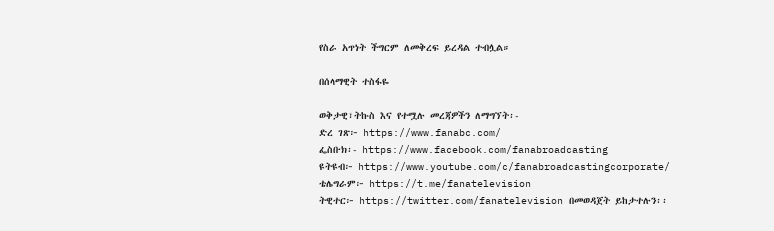የስራ አጥነት ችግርም ለመቅረፍ ይረዳል ተብሏል።

በሰላማዊት ተስፋዬ

ወቅታዊ፣ትኩስ እና የተሟሉ መረጃዎችን ለማግኘት፡-
ድረ ገጽ፦ https://www.fanabc.com/
ፌስቡክ፡- https://www.facebook.com/fanabroadcasting
ዩትዩብ፦ https://www.youtube.com/c/fanabroadcastingcorporate/
ቴሌግራም፦ https://t.me/fanatelevision
ትዊተር፦ https://twitter.com/fanatelevision በመወዳጀት ይከታተሉን፡፡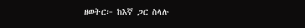ዘወትር፦ ከእኛ ጋር ስላሉ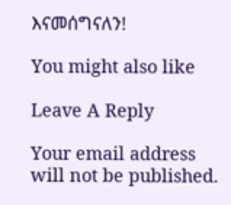እናመሰግናለን!

You might also like

Leave A Reply

Your email address will not be published.